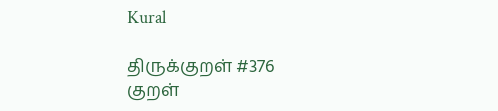Kural

திருக்குறள் #376
குறள்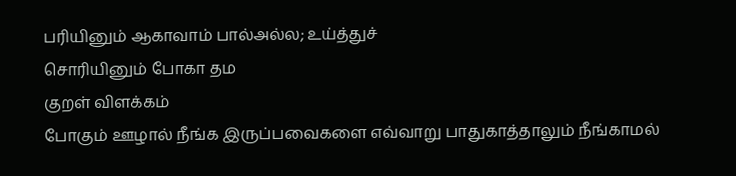பரியினும் ஆகாவாம் பால்அல்ல; உய்த்துச்
சொரியினும் போகா தம
குறள் விளக்கம்
போகும் ஊழால் நீங்க இருப்பவைகளை எவ்வாறு பாதுகாத்தாலும் நீங்காமல்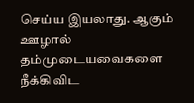செய்ய இயலாது. ஆகும் ஊழால் தம்முடையவைகளை நீக்கிவிட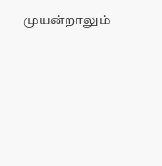முயன்றாலும்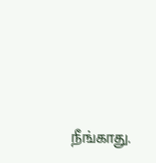நீங்காது.